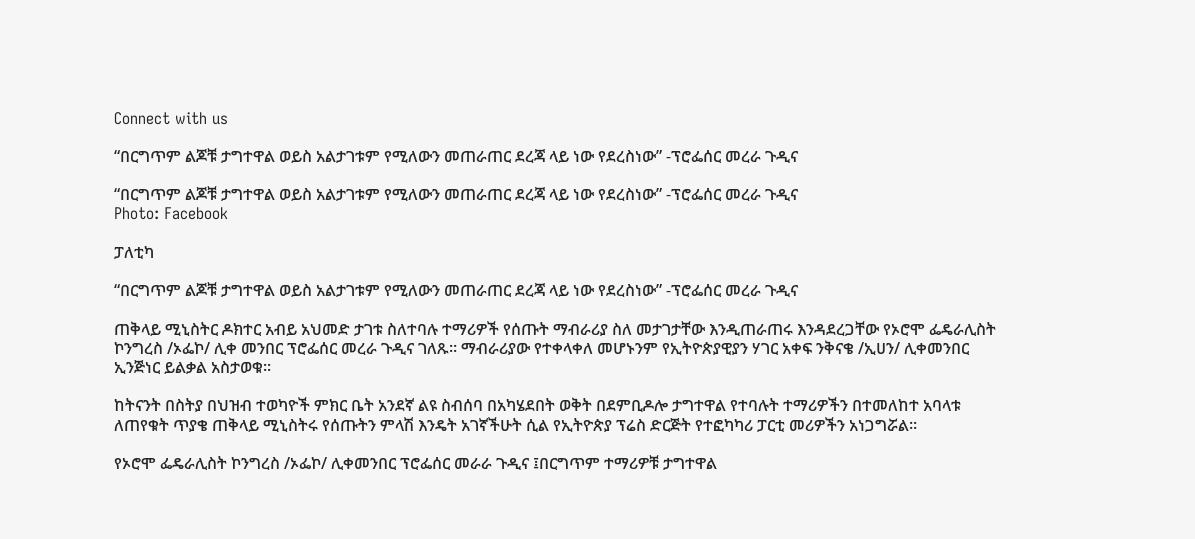Connect with us

“በርግጥም ልጆቹ ታግተዋል ወይስ አልታገቱም የሚለውን መጠራጠር ደረጃ ላይ ነው የደረስነው” -ፕሮፌሰር መረራ ጉዲና

“በርግጥም ልጆቹ ታግተዋል ወይስ አልታገቱም የሚለውን መጠራጠር ደረጃ ላይ ነው የደረስነው” -ፕሮፌሰር መረራ ጉዲና
Photo: Facebook

ፓለቲካ

“በርግጥም ልጆቹ ታግተዋል ወይስ አልታገቱም የሚለውን መጠራጠር ደረጃ ላይ ነው የደረስነው” -ፕሮፌሰር መረራ ጉዲና

ጠቅላይ ሚኒስትር ዶክተር አብይ አህመድ ታገቱ ስለተባሉ ተማሪዎች የሰጡት ማብራሪያ ስለ መታገታቸው እንዲጠራጠሩ እንዳደረጋቸው የኦሮሞ ፌዴራሊስት ኮንግረስ /ኦፌኮ/ ሊቀ መንበር ፕሮፌሰር መረራ ጉዲና ገለጹ። ማብራሪያው የተቀላቀለ መሆኑንም የኢትዮጵያዊያን ሃገር አቀፍ ንቅናቄ /ኢሀን/ ሊቀመንበር ኢንጅነር ይልቃል አስታወቁ።

ከትናንት በስትያ በህዝብ ተወካዮች ምክር ቤት አንደኛ ልዩ ስብሰባ በአካሄደበት ወቅት በደምቢዶሎ ታግተዋል የተባሉት ተማሪዎችን በተመለከተ አባላቱ ለጠየቁት ጥያቄ ጠቅላይ ሚኒስትሩ የሰጡትን ምላሽ እንዴት አገኛችሁት ሲል የኢትዮጵያ ፕሬስ ድርጅት የተፎካካሪ ፓርቲ መሪዎችን አነጋግሯል።

የኦሮሞ ፌዴራሊስት ኮንግረስ /ኦፌኮ/ ሊቀመንበር ፕሮፌሰር መራራ ጉዲና ፤በርግጥም ተማሪዎቹ ታግተዋል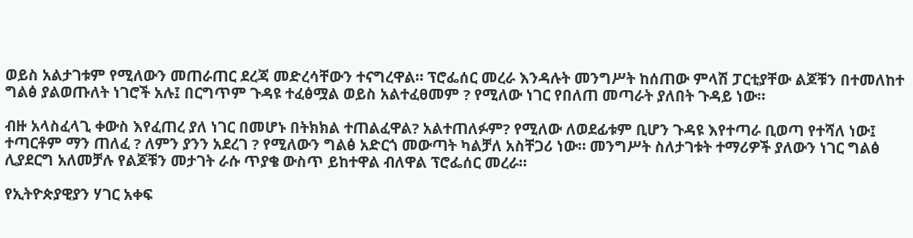ወይስ አልታገቱም የሚለውን መጠራጠር ደረጃ መድረሳቸውን ተናግረዋል። ፕሮፌሰር መረራ እንዳሉት መንግሥት ከሰጠው ምላሽ ፓርቲያቸው ልጆቹን በተመለከተ ግልፅ ያልወጡለት ነገሮች አሉ፤ በርግጥም ጉዳዩ ተፈፅሟል ወይስ አልተፈፀመም ? የሚለው ነገር የበለጠ መጣራት ያለበት ጉዳይ ነው።

ብዙ አላስፈላጊ ቀውስ እየፈጠረ ያለ ነገር በመሆኑ በትክክል ተጠልፈዋል? አልተጠለፉም? የሚለው ለወደፊቱም ቢሆን ጉዳዩ እየተጣራ ቢወጣ የተሻለ ነው፤ ተጣርቶም ማን ጠለፈ ? ለምን ያንን አደረገ ? የሚለውን ግልፅ አድርጎ መውጣት ካልቻለ አስቸጋሪ ነው። መንግሥት ስለታገቱት ተማሪዎች ያለውን ነገር ግልፅ ሊያደርግ አለመቻሉ የልጆቹን መታገት ራሱ ጥያቄ ውስጥ ይከተዋል ብለዋል ፕሮፌሰር መረራ።

የኢትዮጵያዊያን ሃገር አቀፍ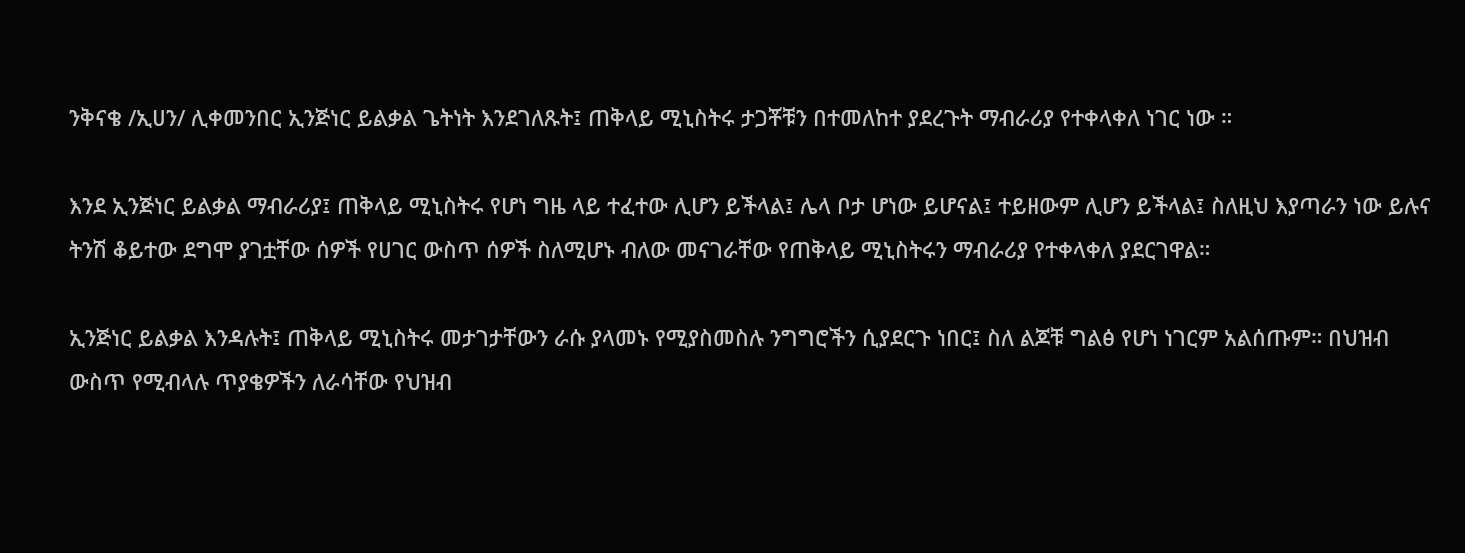ንቅናቄ /ኢሀን/ ሊቀመንበር ኢንጅነር ይልቃል ጌትነት እንደገለጹት፤ ጠቅላይ ሚኒስትሩ ታጋቾቹን በተመለከተ ያደረጉት ማብራሪያ የተቀላቀለ ነገር ነው ።

እንደ ኢንጅነር ይልቃል ማብራሪያ፤ ጠቅላይ ሚኒስትሩ የሆነ ግዜ ላይ ተፈተው ሊሆን ይችላል፤ ሌላ ቦታ ሆነው ይሆናል፤ ተይዘውም ሊሆን ይችላል፤ ስለዚህ እያጣራን ነው ይሉና ትንሽ ቆይተው ደግሞ ያገቷቸው ሰዎች የሀገር ውስጥ ሰዎች ስለሚሆኑ ብለው መናገራቸው የጠቅላይ ሚኒስትሩን ማብራሪያ የተቀላቀለ ያደርገዋል።

ኢንጅነር ይልቃል እንዳሉት፤ ጠቅላይ ሚኒስትሩ መታገታቸውን ራሱ ያላመኑ የሚያስመስሉ ንግግሮችን ሲያደርጉ ነበር፤ ስለ ልጆቹ ግልፅ የሆነ ነገርም አልሰጡም። በህዝብ ውስጥ የሚብላሉ ጥያቄዎችን ለራሳቸው የህዝብ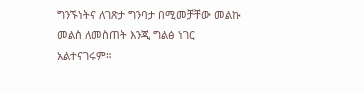ግንኙነትና ለገጽታ ግንባታ በሚመቻቸው መልኩ መልስ ለመስጠት እንጂ ግልፅ ነገር አልተናገሩም።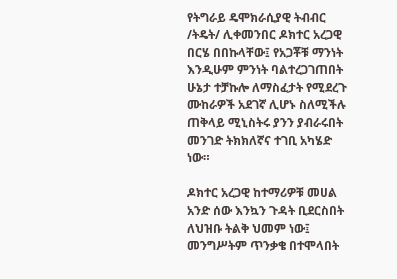የትግራይ ዴሞክራሲያዊ ትብብር /ትዴት/ ሊቀመንበር ዶክተር አረጋዊ በርሄ በበኩላቸው፤ የአጋቾቹ ማንነት እንዲሁም ምንነት ባልተረጋገጠበት ሁኔታ ተቻኩሎ ለማስፈታት የሚደረጉ ሙከራዎች አደገኛ ሊሆኑ ስለሚችሉ ጠቅላይ ሚኒስትሩ ያንን ያብራሩበት መንገድ ትክክለኛና ተገቢ አካሄድ ነው።

ዶክተር አረጋዊ ከተማሪዎቹ መሀል አንድ ሰው እንኳን ጉዳት ቢደርስበት ለህዝቡ ትልቅ ህመም ነው፤ መንግሥትም ጥንቃቄ በተሞላበት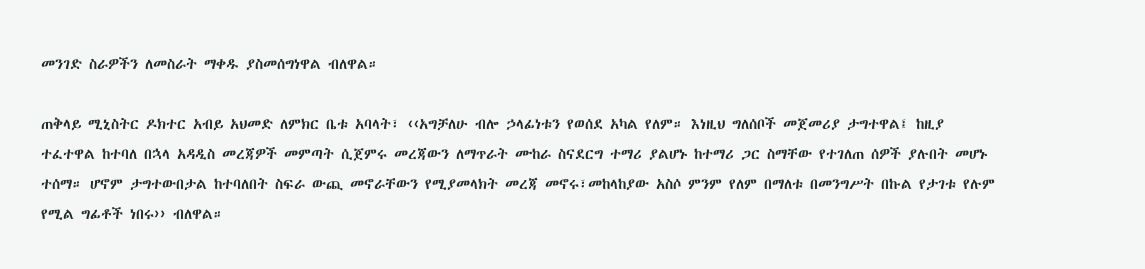መንገድ ስራዎችን ለመስራት ማቀዱ ያስመሰግነዋል ብለዋል።

ጠቅላይ ሚኒስትር ዶክተር አብይ አህመድ ለምክር ቤቱ አባላት፣ ‹‹አግቻለሁ ብሎ ኃላፊነቱን የወሰደ አካል የለም። እነዚህ ግለሰቦች መጀመሪያ ታግተዋል፤ ከዚያ ተፈተዋል ከተባለ በኋላ አዳዲስ መረጃዎች መምጣት ሲጀምሩ መረጃውን ለማጥራት ሙከራ ስናደርግ ተማሪ ያልሆኑ ከተማሪ ጋር ስማቸው የተገለጠ ሰዎች ያሉበት መሆኑ ተሰማ። ሆኖም ታግተውበታል ከተባለበት ስፍራ ውጪ መኖራቸውን የሚያመላክት መረጃ መኖሩ፣መከላከያው አስሶ ምንም የለም በማለቱ በመንግሥት በኩል የታገቱ የሉም የሚል ግፊቶች ነበሩ›› ብለዋል።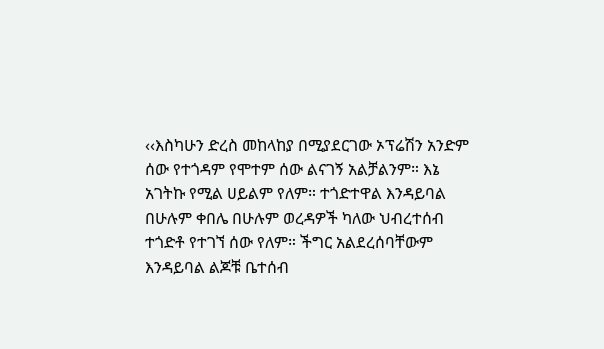‹‹እስካሁን ድረስ መከላከያ በሚያደርገው ኦፕሬሽን አንድም ሰው የተጎዳም የሞተም ሰው ልናገኝ አልቻልንም። እኔ አገትኩ የሚል ሀይልም የለም። ተጎድተዋል እንዳይባል በሁሉም ቀበሌ በሁሉም ወረዳዎች ካለው ህብረተሰብ ተጎድቶ የተገኘ ሰው የለም። ችግር አልደረሰባቸውም እንዳይባል ልጆቹ ቤተሰብ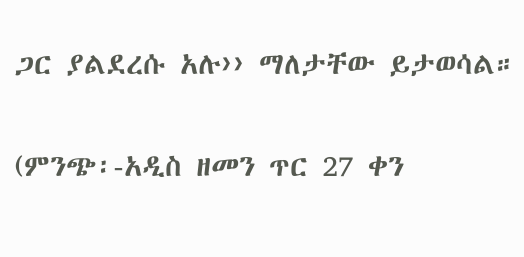ጋር ያልደረሱ አሉ›› ማለታቸው ይታወሳል።

(ምንጭ፡-አዲስ ዘመን ጥር 27 ቀን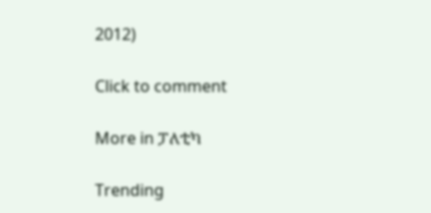2012)

Click to comment

More in ፓለቲካ

Trending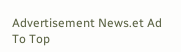Advertisement News.et Ad
To Top